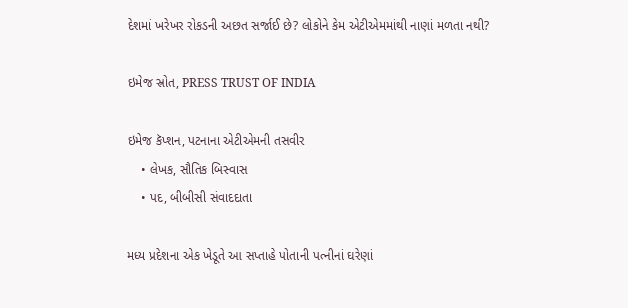દેશમાં ખરેખર રોકડની અછત સર્જાઈ છે? લોકોને કેમ એટીએમમાંથી નાણાં મળતા નથી?

ઇમેજ સ્રોત, PRESS TRUST OF INDIA

ઇમેજ કૅપ્શન, પટનાના એટીએમની તસવીર
    • લેખક, સૌતિક બિસ્વાસ
    • પદ, બીબીસી સંવાદદાતા

મધ્ય પ્રદેશના એક ખેડૂતે આ સપ્તાહે પોતાની પત્નીનાં ઘરેણાં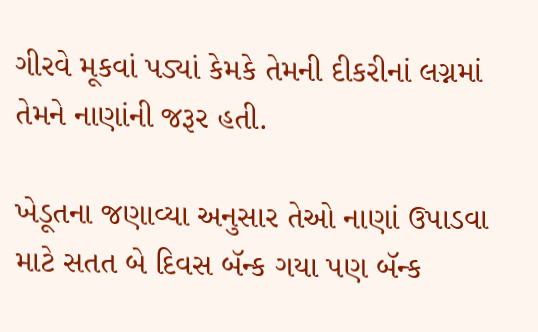ગીરવે મૂકવાં પડ્યાં કેમકે તેમની દીકરીનાં લગ્નમાં તેમને નાણાંની જરૂર હતી.

ખેડૂતના જણાવ્યા અનુસાર તેઓ નાણાં ઉપાડવા માટે સતત બે દિવસ બૅન્ક ગયા પણ બૅન્ક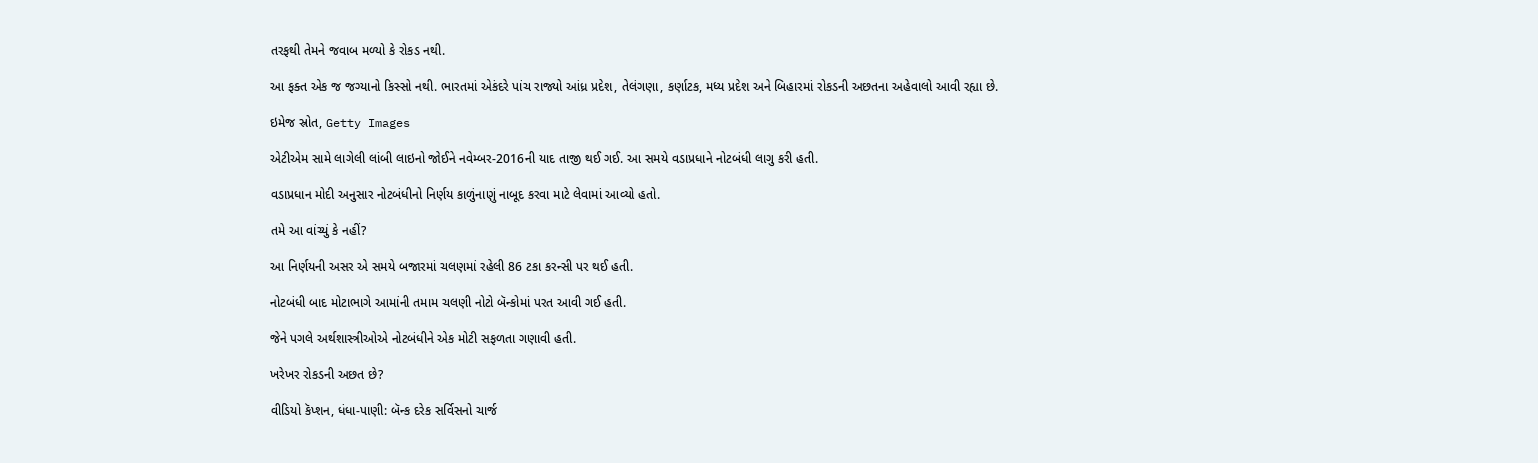તરફથી તેમને જવાબ મળ્યો કે રોકડ નથી.

આ ફક્ત એક જ જગ્યાનો કિસ્સો નથી. ભારતમાં એકંદરે પાંચ રાજ્યો આંધ્ર પ્રદેશ, તેલંગણા, કર્ણાટક, મધ્ય પ્રદેશ અને બિહારમાં રોકડની અછતના અહેવાલો આવી રહ્યા છે.

ઇમેજ સ્રોત, Getty Images

એટીએમ સામે લાગેલી લાંબી લાઇનો જોઈને નવેમ્બર-2016ની યાદ તાજી થઈ ગઈ. આ સમયે વડાપ્રધાને નોટબંધી લાગુ કરી હતી.

વડાપ્રધાન મોદી અનુસાર નોટબંધીનો નિર્ણય કાળુંનાણું નાબૂદ કરવા માટે લેવામાં આવ્યો હતો.

તમે આ વાંચ્યું કે નહીં?

આ નિર્ણયની અસર એ સમયે બજારમાં ચલણમાં રહેલી 86 ટકા કરન્સી પર થઈ હતી.

નોટબંધી બાદ મોટાભાગે આમાંની તમામ ચલણી નોટો બૅન્કોમાં પરત આવી ગઈ હતી.

જેને પગલે અર્થશાસ્ત્રીઓએ નોટબંધીને એક મોટી સફળતા ગણાવી હતી.

ખરેખર રોકડની અછત છે?

વીડિયો કૅપ્શન, ધંધા-પાણી: બૅન્ક દરેક સર્વિસનો ચાર્જ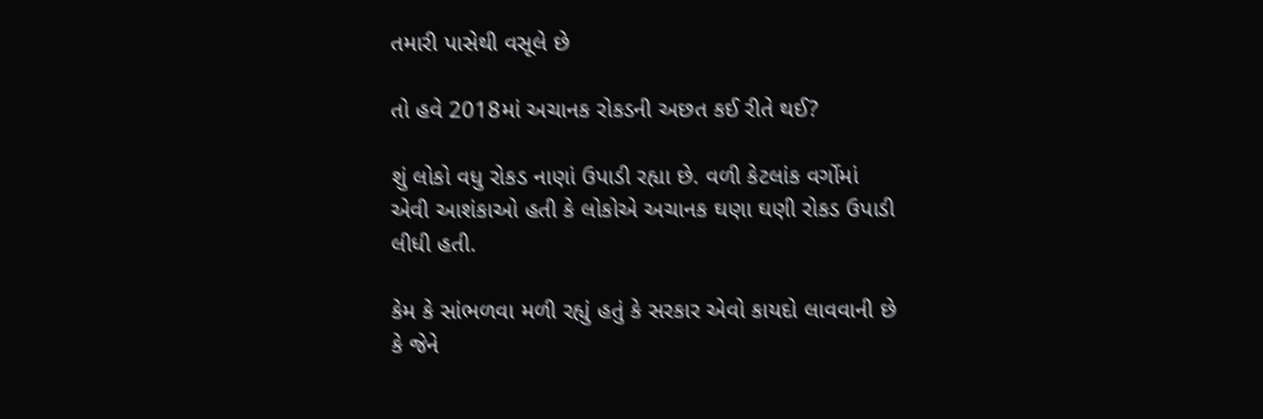તમારી પાસેથી વસૂલે છે

તો હવે 2018માં અચાનક રોકડની અછત કઈ રીતે થઈ?

શું લોકો વધુ રોકડ નાણાં ઉપાડી રહ્યા છે. વળી કેટલાંક વર્ગોમાં એવી આશંકાઓ હતી કે લોકોએ અચાનક ઘણા ઘણી રોકડ ઉપાડી લીધી હતી.

કેમ કે સાંભળવા મળી રહ્યું હતું કે સરકાર એવો કાયદો લાવવાની છે કે જેને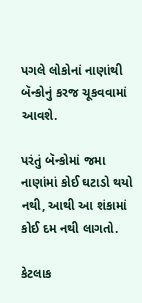પગલે લોકોનાં નાણાંથી બૅન્કોનું કરજ ચૂકવવામાં આવશે.

પરંતું બૅન્કોમાં જમા નાણાંમાં કોઈ ઘટાડો થયો નથી, આથી આ શંકામાં કોઈ દમ નથી લાગતો.

કેટલાક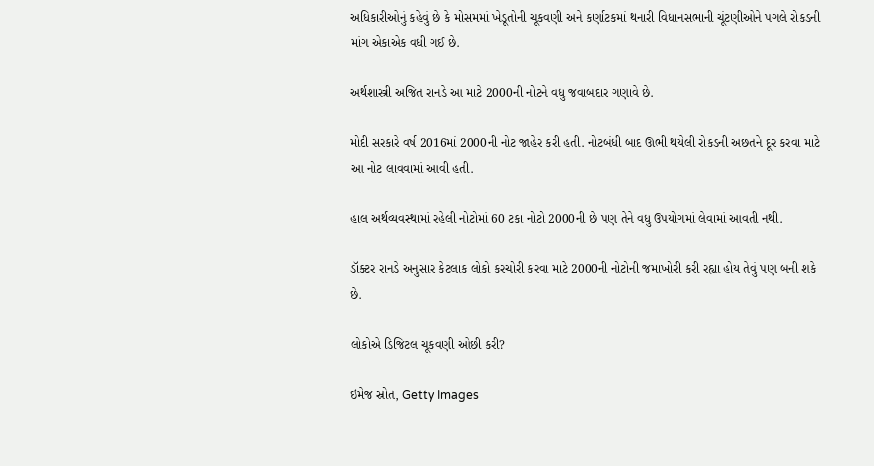અધિકારીઓનું કહેવું છે કે મોસમમાં ખેડૂતોની ચૂકવણી અને કર્ણાટકમાં થનારી વિધાનસભાની ચૂંટણીઓને પગલે રોકડની માંગ એકાએક વધી ગઈ છે.

અર્થશાસ્ત્રી અજિત રાનડે આ માટે 2000ની નોટને વધુ જવાબદાર ગણાવે છે.

મોદી સરકારે વર્ષ 2016માં 2000ની નોટ જાહેર કરી હતી. નોટબંધી બાદ ઊભી થયેલી રોકડની અછતને દૂર કરવા માટે આ નોટ લાવવામાં આવી હતી.

હાલ અર્થવ્યવસ્થામાં રહેલી નોટોમાં 60 ટકા નોટો 2000ની છે પણ તેને વધુ ઉપયોગમાં લેવામાં આવતી નથી.

ડૉક્ટર રાનડે અનુસાર કેટલાક લોકો કરચોરી કરવા માટે 2000ની નોટોની જમાખોરી કરી રહ્યા હોય તેવું પણ બની શકે છે.

લોકોએ ડિજિટલ ચૂકવણી ઓછી કરી?

ઇમેજ સ્રોત, Getty Images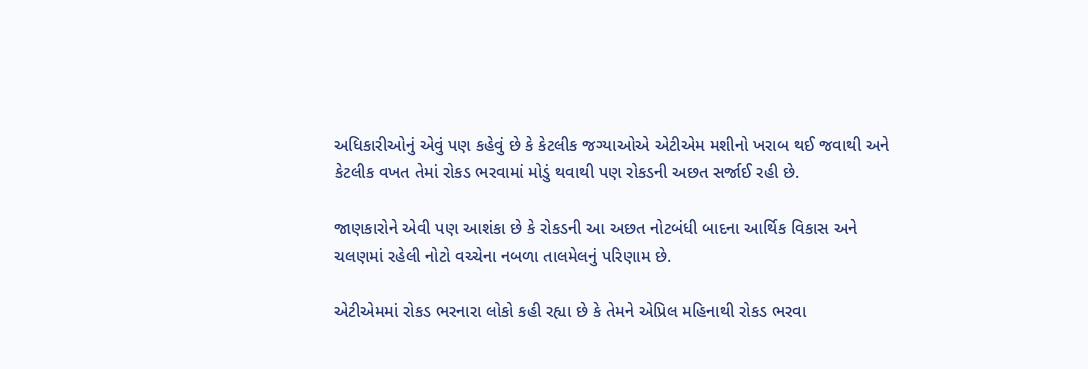અધિકારીઓનું એવું પણ કહેવું છે કે કેટલીક જગ્યાઓએ એટીએમ મશીનો ખરાબ થઈ જવાથી અને કેટલીક વખત તેમાં રોકડ ભરવામાં મોડું થવાથી પણ રોકડની અછત સર્જાઈ રહી છે.

જાણકારોને એવી પણ આશંકા છે કે રોકડની આ અછત નોટબંધી બાદના આર્થિક વિકાસ અને ચલણમાં રહેલી નોટો વચ્ચેના નબળા તાલમેલનું પરિણામ છે.

એટીએમમાં રોકડ ભરનારા લોકો કહી રહ્યા છે કે તેમને એપ્રિલ મહિનાથી રોકડ ભરવા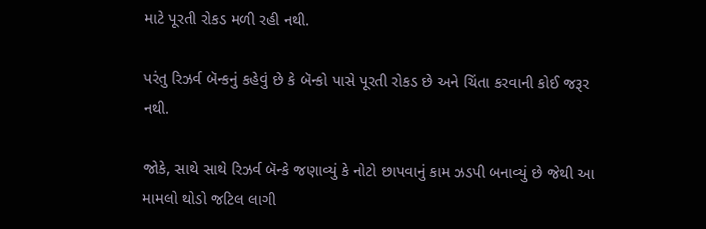માટે પૂરતી રોકડ મળી રહી નથી.

પરંતુ રિઝર્વ બૅન્કનું કહેવું છે કે બૅન્કો પાસે પૂરતી રોકડ છે અને ચિંતા કરવાની કોઈ જરૂર નથી.

જોકે, સાથે સાથે રિઝર્વ બૅન્કે જણાવ્યું કે નોટો છાપવાનું કામ ઝડપી બનાવ્યું છે જેથી આ મામલો થોડો જટિલ લાગી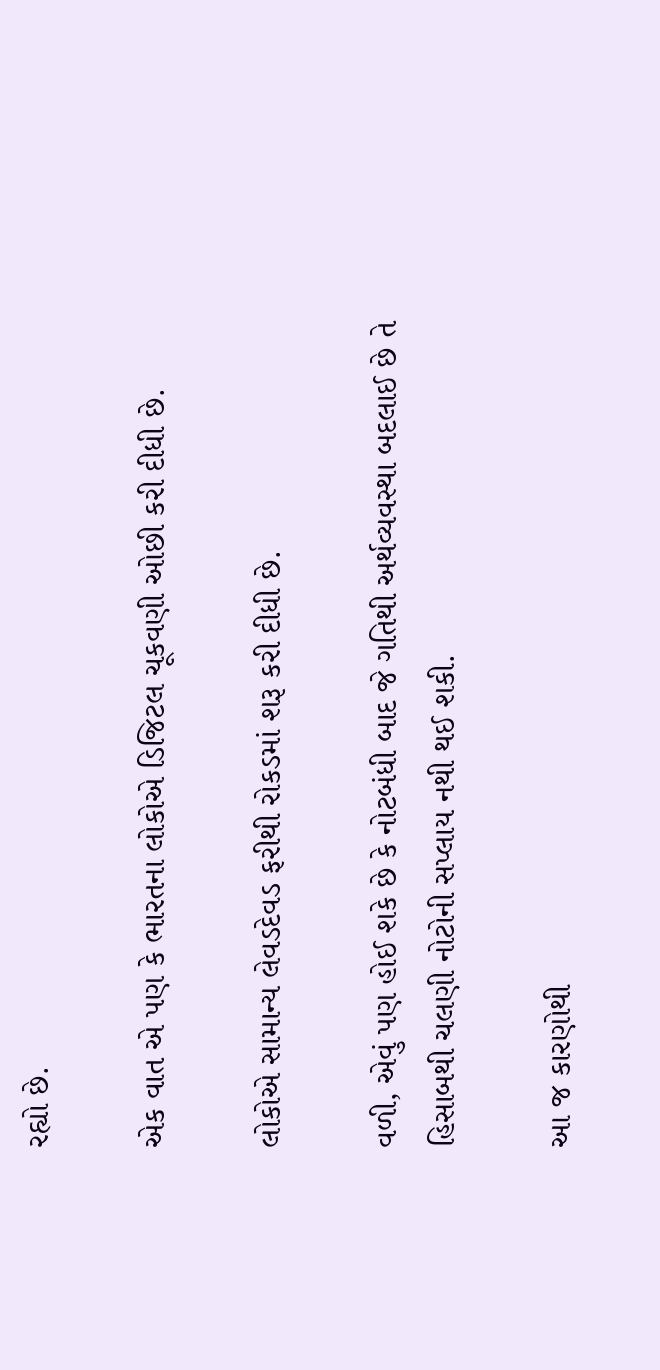રહ્યો છે.

એક વાત એ પણ કે ભારતના લોકોએ ડિજિટલ ચૂકવણી ઓછી કરી દીધી છે.

લોકોએ સામાન્ય લેવડદેવડ ફરીથી રોકડમાં શરૂ કરી દીધી છે.

વળી, એવું પણ હોઈ શકે છે કે નોટબંધી બાદ જે ગતિથી અર્થવ્યવસ્થા બદલાઈ છે તે હિસાબથી ચલણી નોટોની સપ્લાય નથી થઈ શકી.

આ જ કારણોથી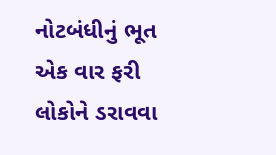નોટબંધીનું ભૂત એક વાર ફરી લોકોને ડરાવવા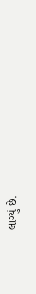લાગ્યું છે.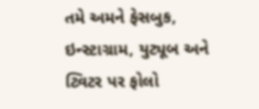તમે અમને ફેસબુક, ઇન્સ્ટાગ્રામ, યુટ્યૂબ અને ટ્વિટર પર ફોલો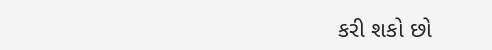કરી શકો છો